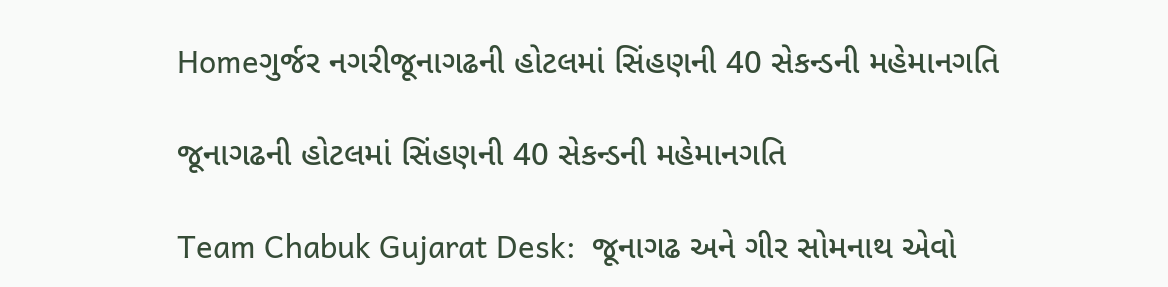Homeગુર્જર નગરીજૂનાગઢની હોટલમાં સિંહણની 40 સેકન્ડની મહેમાનગતિ

જૂનાગઢની હોટલમાં સિંહણની 40 સેકન્ડની મહેમાનગતિ

Team Chabuk Gujarat Desk:  જૂનાગઢ અને ગીર સોમનાથ એવો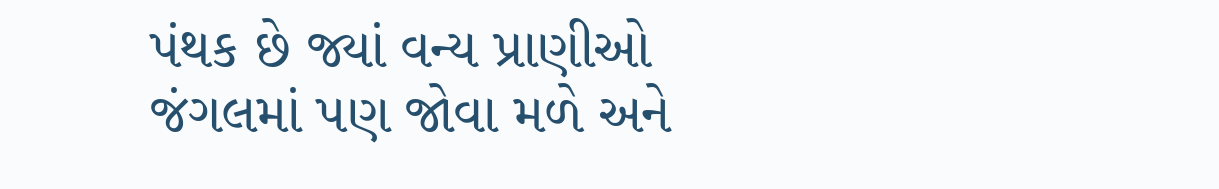પંથક છે જ્યાં વન્ય પ્રાણીઓ જંગલમાં પણ જોવા મળે અને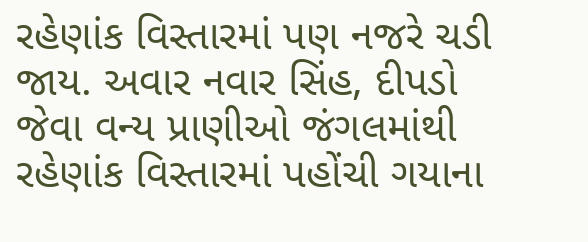રહેણાંક વિસ્તારમાં પણ નજરે ચડી જાય. અવાર નવાર સિંહ, દીપડો જેવા વન્ય પ્રાણીઓ જંગલમાંથી રહેણાંક વિસ્તારમાં પહોંચી ગયાના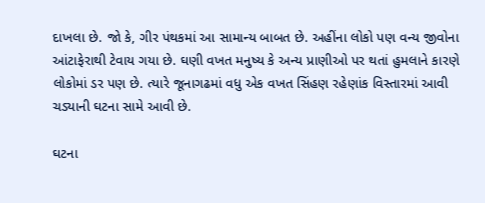દાખલા છે. જો કે, ગીર પંથકમાં આ સામાન્ય બાબત છે. અહીંના લોકો પણ વન્ય જીવોના આંટાફેરાથી ટેવાય ગયા છે. ઘણી વખત મનુષ્ય કે અન્ય પ્રાણીઓ પર થતાં હુમલાને કારણે લોકોમાં ડર પણ છે. ત્યારે જૂનાગઢમાં વધુ એક વખત સિંહણ રહેણાંક વિસ્તારમાં આવી ચડ્યાની ઘટના સામે આવી છે.

ઘટના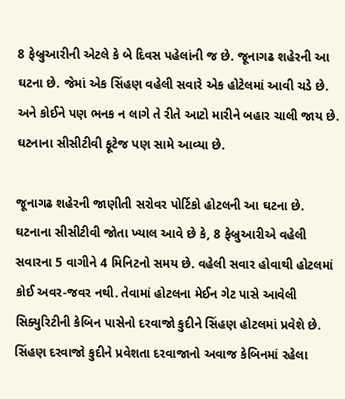8 ફેબ્રુઆરીની એટલે કે બે દિવસ પહેલાંની જ છે. જૂનાગઢ શહેરની આ ઘટના છે. જેમાં એક સિંહણ વહેલી સવારે એક હોટેલમાં આવી ચડે છે. અને કોઈને પણ ભનક ન લાગે તે રીતે આટો મારીને બહાર ચાલી જાય છે. ઘટનાના સીસીટીવી ફૂટેજ પણ સામે આવ્યા છે.

જૂનાગઢ શહેરની જાણીતી સરોવર પોર્ટિકો હોટલની આ ઘટના છે. ઘટનાના સીસીટીવી જોતા ખ્યાલ આવે છે કે, 8 ફેબ્રુઆરીએ વહેલી સવારના 5 વાગીને 4 મિનિટનો સમય છે. વહેલી સવાર હોવાથી હોટલમાં કોઈ અવર-જવર નથી. તેવામાં હોટલના મેઈન ગેટ પાસે આવેલી સિક્યુરિટીની કેબિન પાસેનો દરવાજો કુદીને સિંહણ હોટલમાં પ્રવેશે છે. સિંહણ દરવાજો કુદીને પ્રવેશતા દરવાજાનો અવાજ કેબિનમાં રહેલા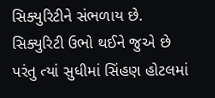સિક્યુરિટીને સંભળાય છે. સિક્યુરિટી ઉભો થઈને જુએ છે પરંતુ ત્યાં સુધીમાં સિંહણ હોટલમાં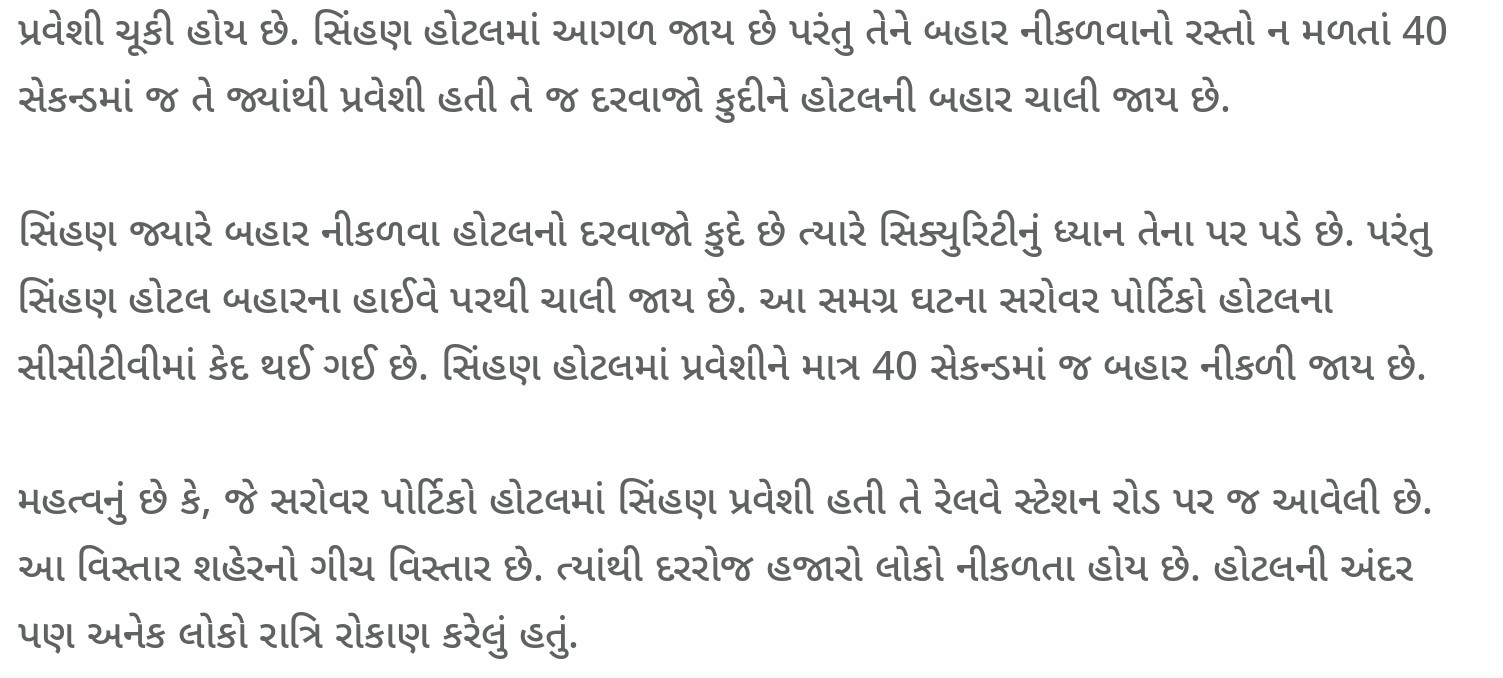પ્રવેશી ચૂકી હોય છે. સિંહણ હોટલમાં આગળ જાય છે પરંતુ તેને બહાર નીકળવાનો રસ્તો ન મળતાં 40 સેકન્ડમાં જ તે જ્યાંથી પ્રવેશી હતી તે જ દરવાજો કુદીને હોટલની બહાર ચાલી જાય છે.

સિંહણ જ્યારે બહાર નીકળવા હોટલનો દરવાજો કુદે છે ત્યારે સિક્યુરિટીનું ધ્યાન તેના પર પડે છે. પરંતુ સિંહણ હોટલ બહારના હાઈવે પરથી ચાલી જાય છે. આ સમગ્ર ઘટના સરોવર પોર્ટિકો હોટલના સીસીટીવીમાં કેદ થઈ ગઈ છે. સિંહણ હોટલમાં પ્રવેશીને માત્ર 40 સેકન્ડમાં જ બહાર નીકળી જાય છે.

મહત્વનું છે કે, જે સરોવર પોર્ટિકો હોટલમાં સિંહણ પ્રવેશી હતી તે રેલવે સ્ટેશન રોડ પર જ આવેલી છે. આ વિસ્તાર શહેરનો ગીચ વિસ્તાર છે. ત્યાંથી દરરોજ હજારો લોકો નીકળતા હોય છે. હોટલની અંદર પણ અનેક લોકો રાત્રિ રોકાણ કરેલું હતું.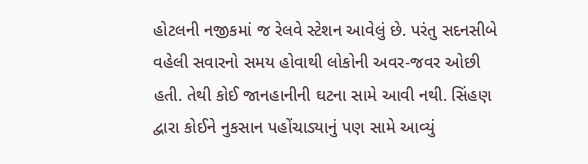હોટલની નજીકમાં જ રેલવે સ્ટેશન આવેલું છે. પરંતુ સદનસીબે વહેલી સવારનો સમય હોવાથી લોકોની અવર-જવર ઓછી હતી. તેથી કોઈ જાનહાનીની ઘટના સામે આવી નથી. સિંહણ દ્વારા કોઈને નુકસાન પહોંચાડ્યાનું પણ સામે આવ્યું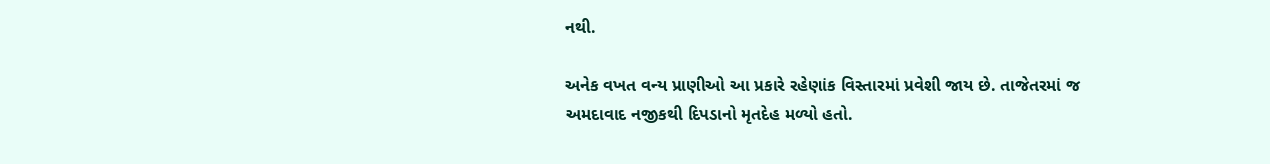નથી.

અનેક વખત વન્ય પ્રાણીઓ આ પ્રકારે રહેણાંક વિસ્તારમાં પ્રવેશી જાય છે. તાજેતરમાં જ અમદાવાદ નજીકથી દિપડાનો મૃતદેહ મળ્યો હતો.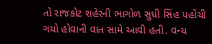તો રાજકોટ શહેરની ભાગોળ સુધી સિંહ પહોંચી ગયો હોવાની વાત સામે આવી હતી. વન્ય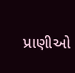પ્રાણીઓ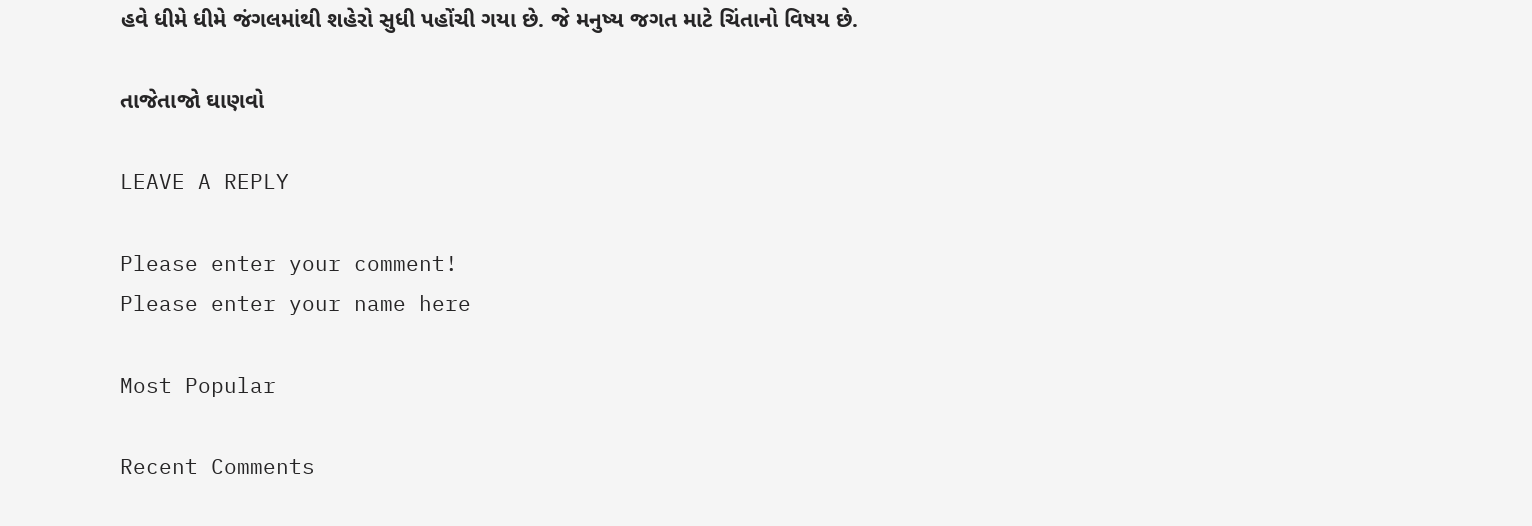હવે ધીમે ધીમે જંગલમાંથી શહેરો સુધી પહોંચી ગયા છે. જે મનુષ્ય જગત માટે ચિંતાનો વિષય છે.

તાજેતાજો ઘાણવો

LEAVE A REPLY

Please enter your comment!
Please enter your name here

Most Popular

Recent Comments